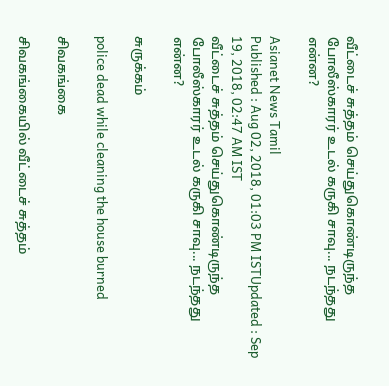வீட்டைச் சுத்தம் செய்துகொண்டிருந்த போலீஸ்காரர் உடல் கருகி சாவு... நடந்தது என்ன?

Asianet News Tamil
Published : Aug 02, 2018, 01:03 PM ISTUpdated : Sep 19, 2018, 02:47 AM IST
வீட்டைச் சுத்தம் செய்துகொண்டிருந்த போலீஸ்காரர் உடல் கருகி சாவு... நடந்தது என்ன?

சுருக்கம்

police dead while cleaning the house burned

சிவகங்கை

சிவகங்கையில் வீட்டைச் சுத்தம்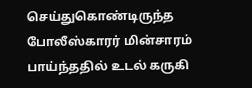செய்துகொண்டிருந்த போலீஸ்காரர் மின்சாரம் பாய்ந்ததில் உடல் கருகி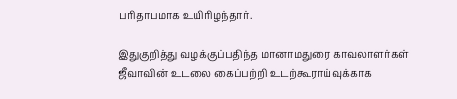பரிதாபமாக உயிரிழந்தார்.

இதுகுறித்து வழக்குப்பதிந்த மானாமதுரை காவலாளர்கள் ஜீவாவின் உடலை கைப்பற்றி உடற்கூராய்வுக்காக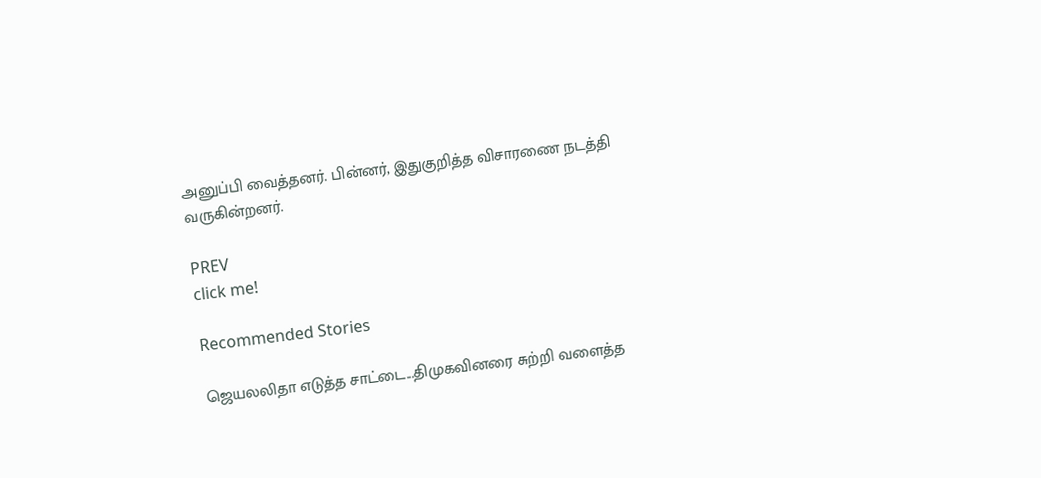அனுப்பி வைத்தனர். பின்னர், இதுகுறித்த விசாரணை நடத்தி வருகின்றனர்.

PREV
click me!

Recommended Stories

ஜெயலலிதா எடுத்த சாட்டை...திமுகவினரை சுற்றி வளைத்த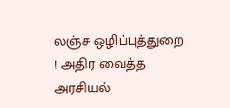லஞ்ச ஒழிப்புத்துறை ! அதிர வைத்த அரசியல்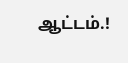ஆட்டம்.!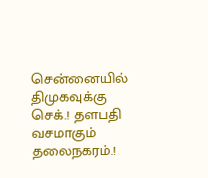சென்னையில் திமுகவுக்கு செக்.! தளபதி வசமாகும் தலைநகரம்.!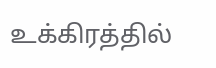உக்கிரத்தில்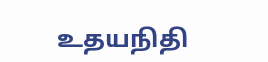உதயநிதி